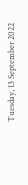Tuesday, 13 September 2022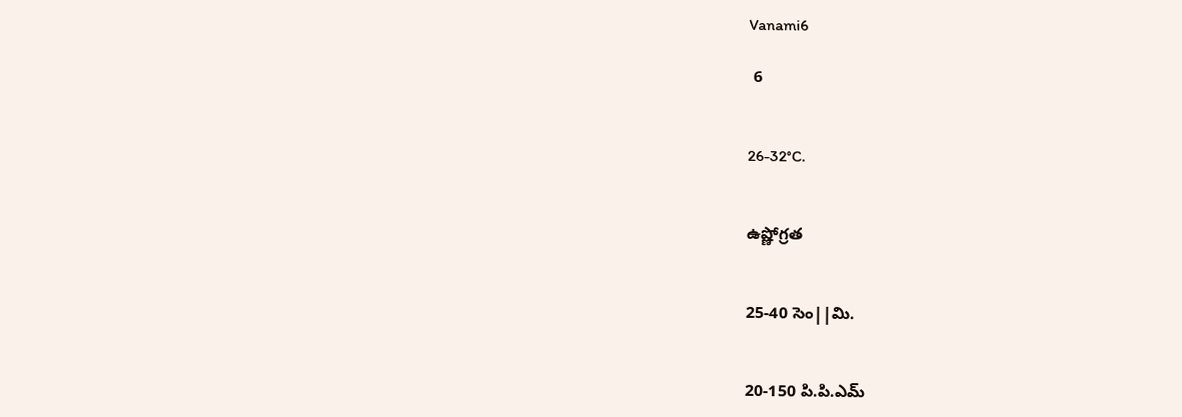Vanami6

 6


26-32°C.


ఉష్ణోగ్రత


25-40 సెం||మి.


20-150 పి.పి.ఎమ్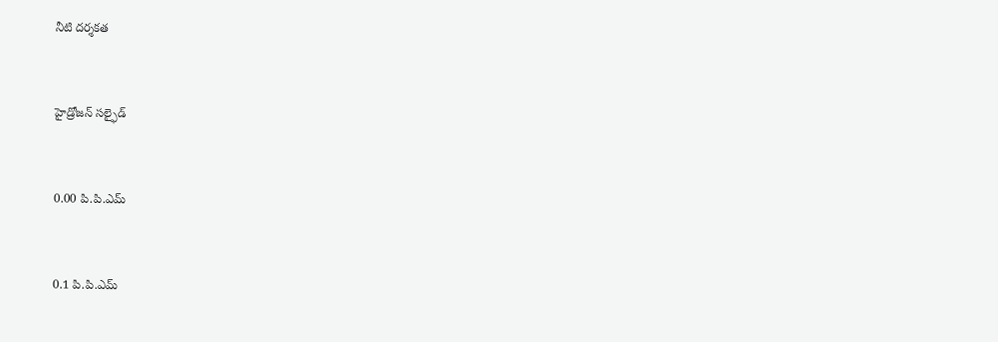నీటి దర్శకత


హైడ్రోజన్ సల్ఫైడ్


0.00 పి.పి.ఎమ్


0.1 పి.పి.ఎమ్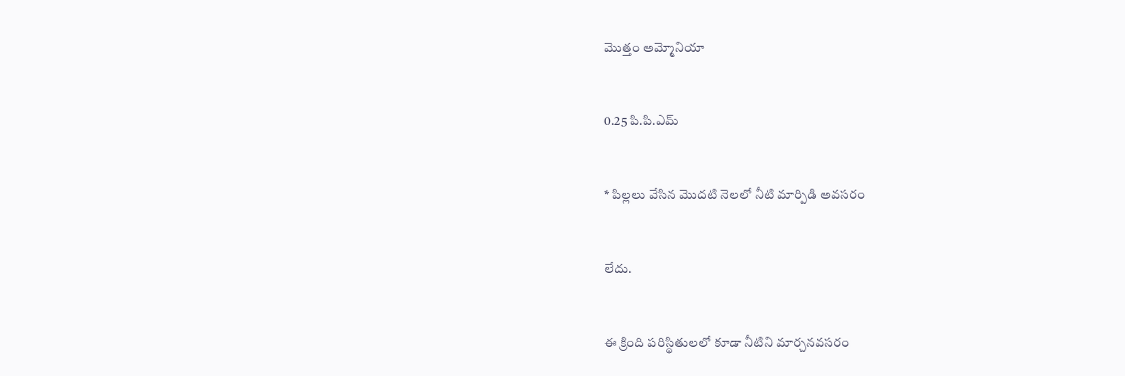మొత్తం అమ్మోనియా


0.25 పి.పి.ఎమ్


* పిల్లలు వేసిన మొదటి నెలలో నీటి మార్పిడి అవసరం


లేదు.


ఈ క్రింది పరిస్థితులలో కూడా నీటిని మార్చనవసరం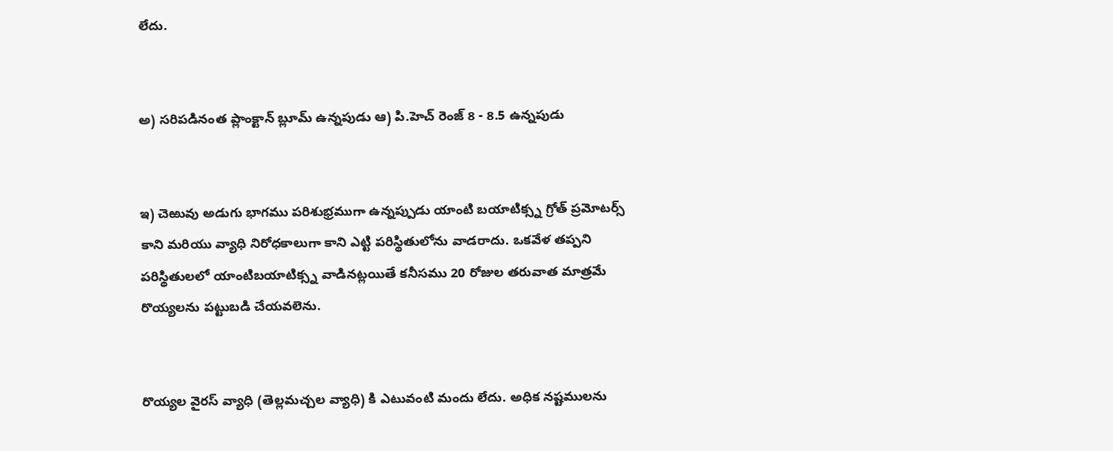లేదు.


అ) సరిపడినంత ప్లాంక్టాన్ బ్లూమ్ ఉన్నపుడు ఆ) పి.హెచ్ రెంజ్ 8 - 8.5 ఉన్నపుడు


ఇ) చెఱువు అడుగు భాగము పరిశుభ్రముగా ఉన్నప్పుడు యాంటి బయాటిక్స్న గ్రోత్ ప్రమోటర్స్ కాని మరియు వ్యాధి నిరోధకాలుగా కాని ఎట్టి పరిస్థితులోను వాడరాదు. ఒకవేళ తప్పని పరిస్థితులలో యాంటిబయాటిక్స్న వాడినట్లయితే కనీసము 20 రోజుల తరువాత మాత్రమే రొయ్యలను పట్టుబడి చేయవలెను.


రొయ్యల వైరస్ వ్యాధి (తెల్లమచ్చల వ్యాధి) కి ఎటువంటి మందు లేదు. అధిక నష్టములను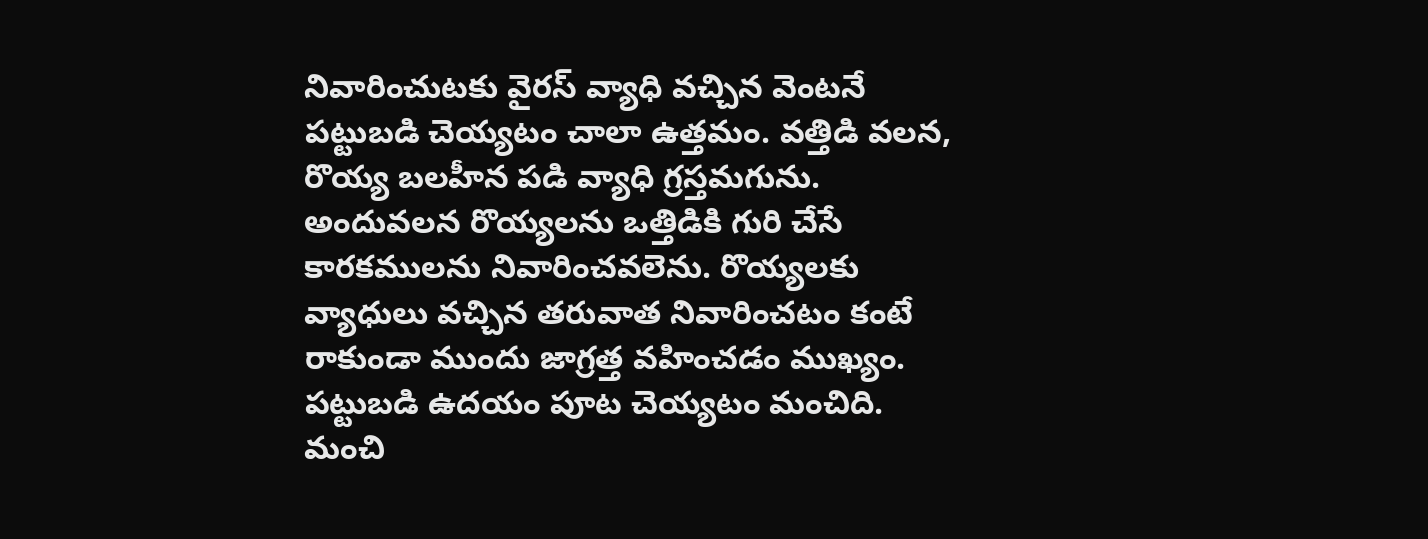నివారించుటకు వైరస్ వ్యాధి వచ్చిన వెంటనే పట్టుబడి చెయ్యటం చాలా ఉత్తమం. వత్తిడి వలన, రొయ్య బలహీన పడి వ్యాధి గ్రస్తమగును. అందువలన రొయ్యలను ఒత్తిడికి గురి చేసే కారకములను నివారించవలెను. రొయ్యలకు వ్యాధులు వచ్చిన తరువాత నివారించటం కంటే రాకుండా ముందు జాగ్రత్త వహించడం ముఖ్యం. పట్టుబడి ఉదయం పూట చెయ్యటం మంచిది. మంచి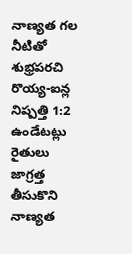నాణ్యత గల నీటితో శుభ్రపరచి రొయ్య-ఐన్ల నిష్పత్తి 1:2 ఉండేటట్లు రైతులు జాగ్రత్త తీసుకొని నాణ్యత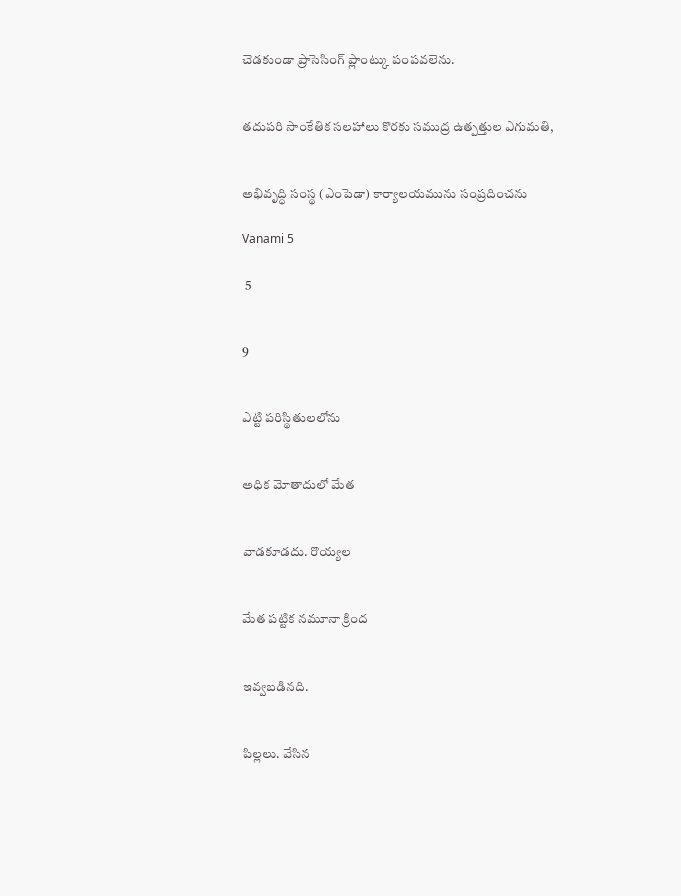చెడకుండా ప్రాసెసింగ్ ప్లాంట్కు పంపవలెను.


తదుపరి సాంకేతిక సలహాలు కొరకు సముద్ర ఉత్పత్తుల ఎగుమతి,


అభివృద్ధి సంస్థ (ఎంపెడా) కార్యాలయమును సంప్రదించను

Vanami 5

 5


9


ఎట్టి పరిస్థితులలోను


అధిక మోతాదులో మేత


వాడకూడదు. రొయ్యల


మేత పట్టిక నమూనా క్రింద


ఇవ్వబడినది.


పిల్లలు. వేసిన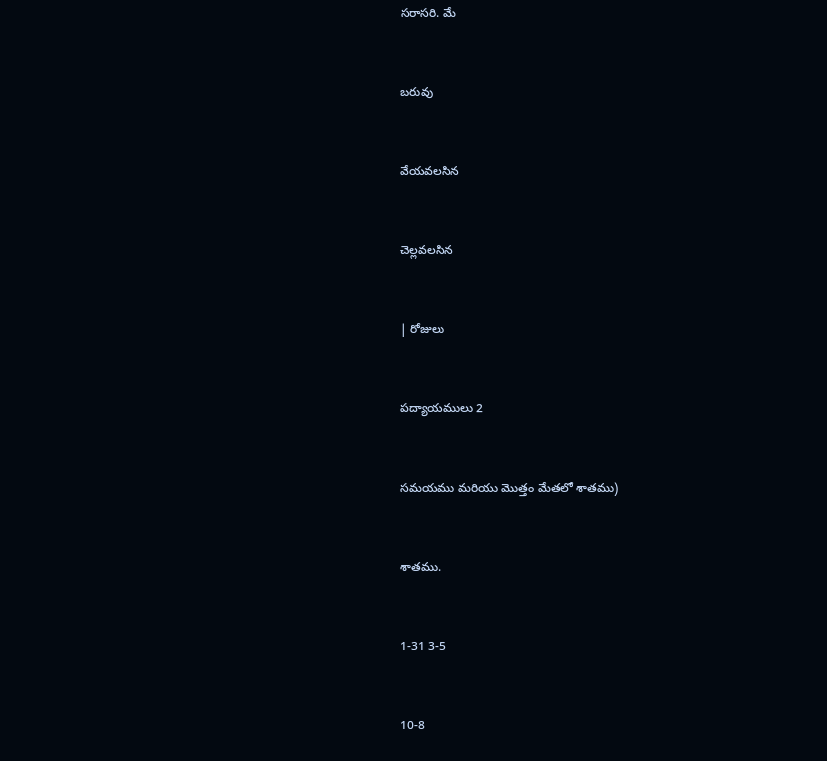సరాసరి. మే


బరువు


వేయవలసిన


చెల్లవలసిన


| రోజులు


పద్యాయములు 2


సమయము మరియు మొత్తం మేతలో శాతము)


శాతము.


1-31 3-5


10-8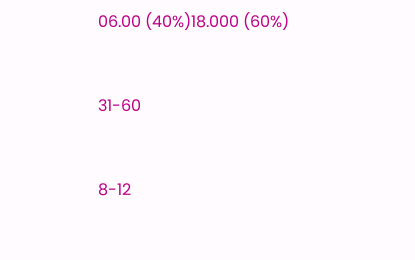06.00 (40%)18.000 (60%)


31-60


8-12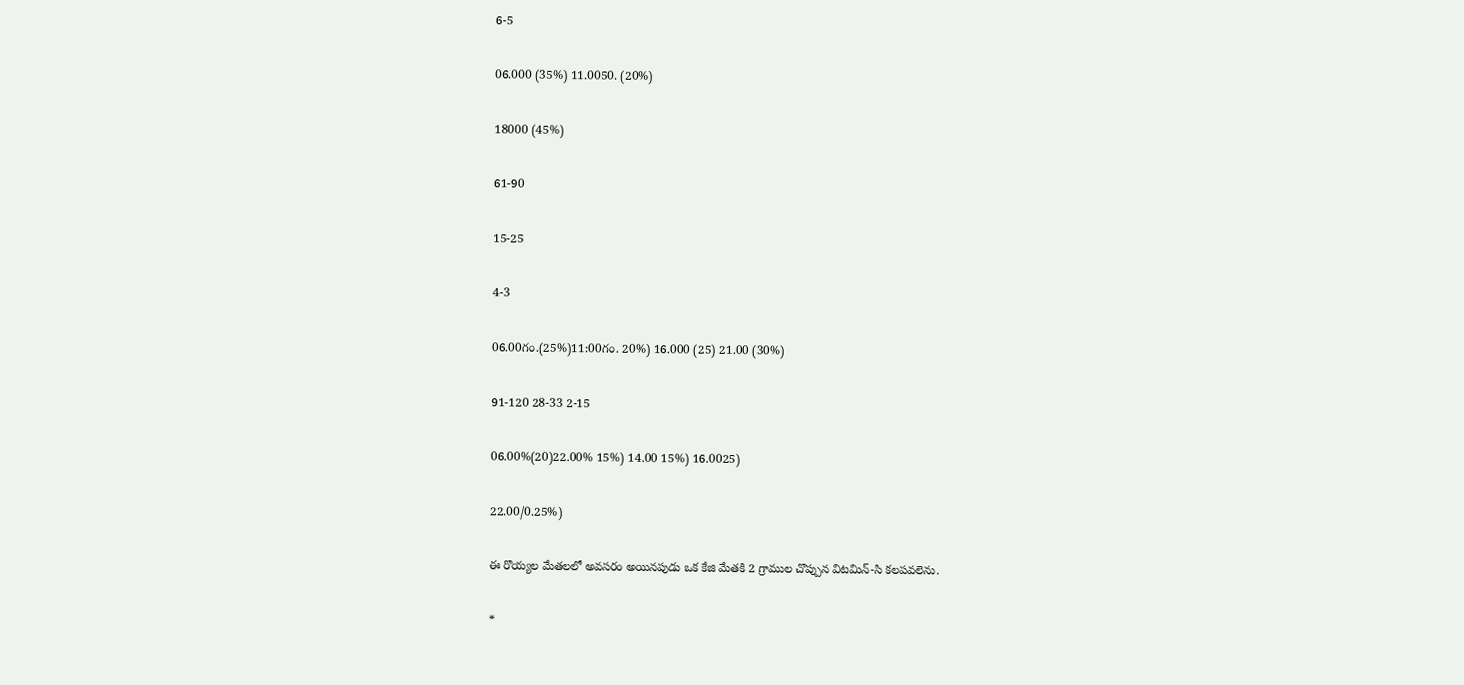6-5


06.000 (35%) 11.0050. (20%)


18000 (45%)


61-90


15-25


4-3


06.00గం.(25%)11:00గం. 20%) 16.000 (25) 21.00 (30%)


91-120 28-33 2-15


06.00%(20)22.00% 15%) 14.00 15%) 16.0025)


22.00/0.25%)


ఈ రొయ్యల మేతలలో అవసరం అయినపుడు ఒక కేజి మేతకి 2 గ్రాముల చొప్పున విటమిన్-సి కలపవలెను.


*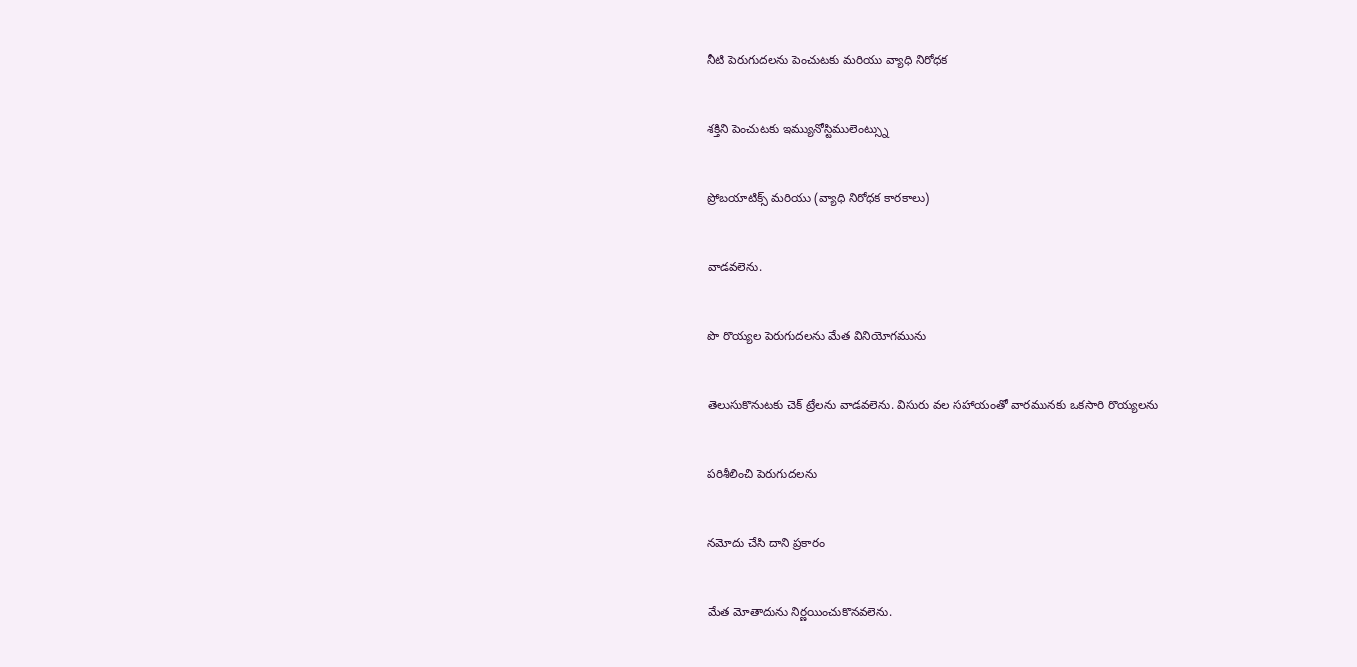నీటి పెరుగుదలను పెంచుటకు మరియు వ్యాధి నిరోధక


శక్తిని పెంచుటకు ఇమ్యునోస్టిములెంట్స్ను


ప్రోబయాటిక్స్ మరియు (వ్యాధి నిరోధక కారకాలు)


వాడవలెను.


పొ రొయ్యల పెరుగుదలను మేత వినియోగమును


తెలుసుకొనుటకు చెక్ ట్రేలను వాడవలెను. విసురు వల సహాయంతో వారమునకు ఒకసారి రొయ్యలను


పరిశీలించి పెరుగుదలను


నమోదు చేసి దాని ప్రకారం


మేత మోతాదును నిర్ణయించుకొనవలెను.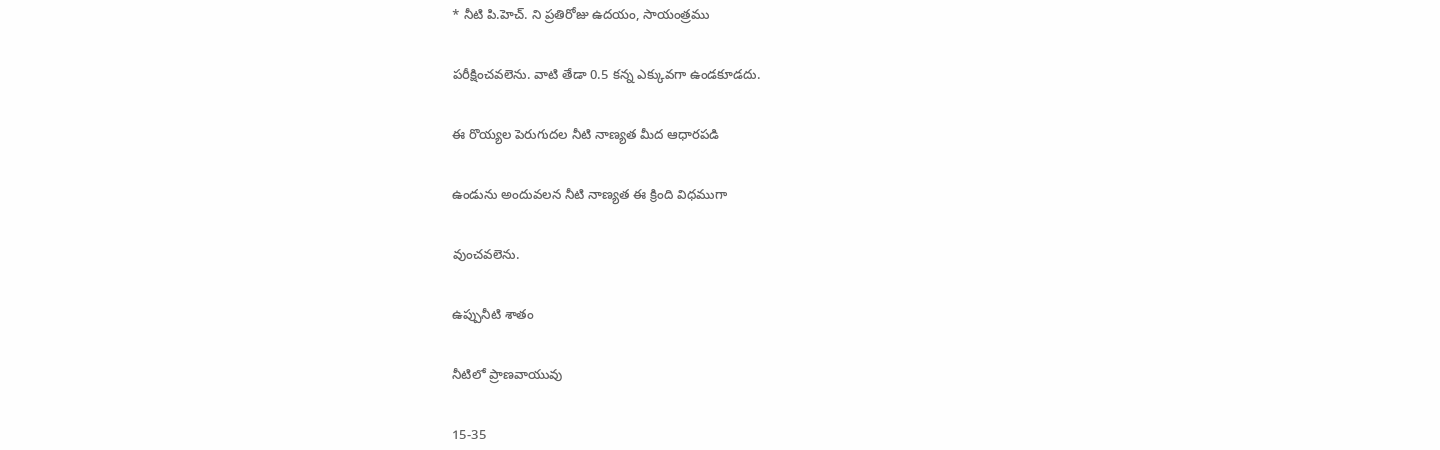* నీటి పి.హెచ్. ని ప్రతిరోజు ఉదయం, సాయంత్రము


పరీక్షించవలెను. వాటి తేడా 0.5 కన్న ఎక్కువగా ఉండకూడదు.


ఈ రొయ్యల పెరుగుదల నీటి నాణ్యత మీద ఆధారపడి


ఉండును అందువలన నీటి నాణ్యత ఈ క్రింది విధముగా


వుంచవలెను.


ఉప్పునీటి శాతం


నీటిలో ప్రాణవాయువు


15-35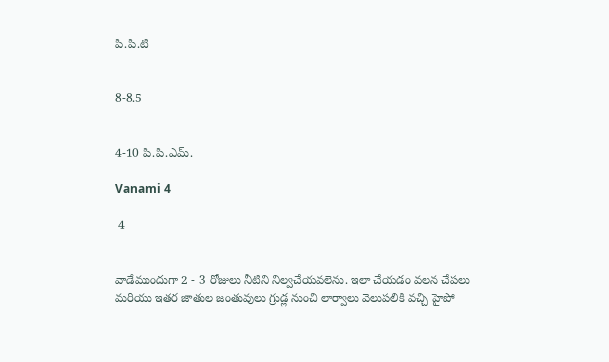పి.పి.టి


8-8.5


4-10 పి.పి.ఎమ్.

Vanami 4

 4


వాడేముందుగా 2 - 3 రోజులు నీటిని నిల్వచేయవలెను. ఇలా చేయడం వలన చేపలు మరియు ఇతర జాతుల జంతువులు గ్రుడ్ల నుంచి లార్వాలు వెలుపలికి వచ్చి హైపో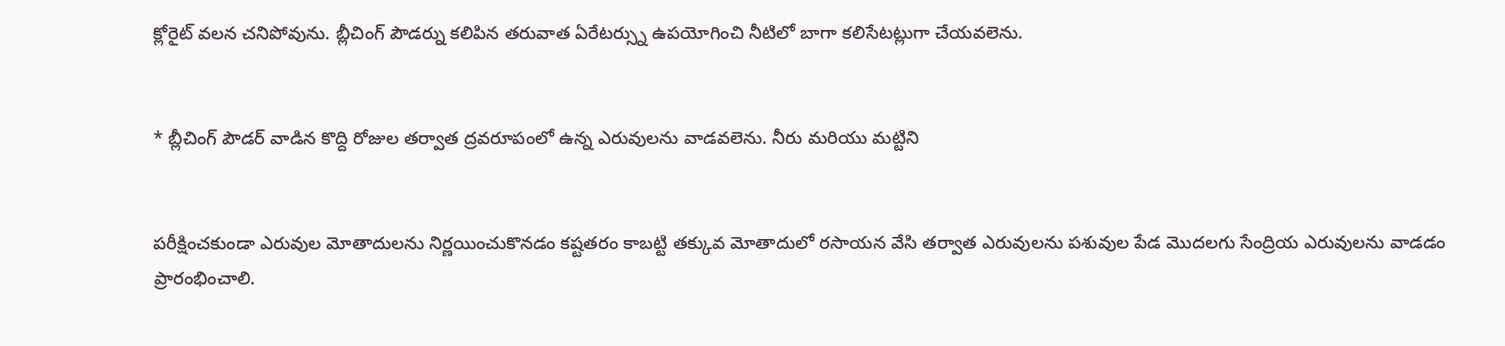క్లోరైట్ వలన చనిపోవును. బ్లీచింగ్ పౌడర్ను కలిపిన తరువాత ఏరేటర్స్ను ఉపయోగించి నీటిలో బాగా కలిసేటట్లుగా చేయవలెను.


* బ్లీచింగ్ పౌడర్ వాడిన కొద్ది రోజుల తర్వాత ద్రవరూపంలో ఉన్న ఎరువులను వాడవలెను. నీరు మరియు మట్టిని


పరీక్షించకుండా ఎరువుల మోతాదులను నిర్ణయించుకొనడం కష్టతరం కాబట్టి తక్కువ మోతాదులో రసాయన వేసి తర్వాత ఎరువులను పశువుల పేడ మొదలగు సేంద్రియ ఎరువులను వాడడం ప్రారంభించాలి.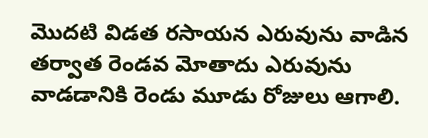మొదటి విడత రసాయన ఎరువును వాడిన తర్వాత రెండవ మోతాదు ఎరువును వాడడానికి రెండు మూడు రోజులు ఆగాలి.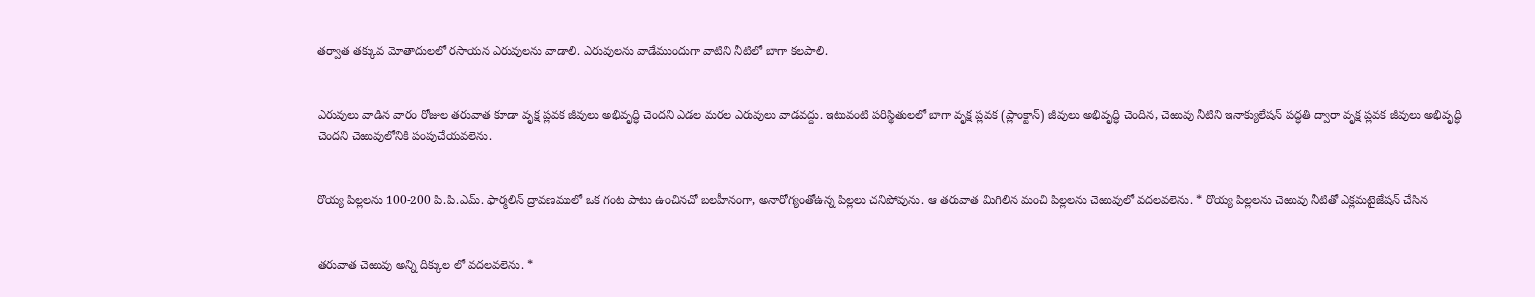తర్వాత తక్కువ మోతాదులలో రసాయన ఎరువులను వాడాలి. ఎరువులను వాడేముందుగా వాటిని నీటిలో బాగా కలపాలి.


ఎరువులు వాడిన వారం రోజుల తరువాత కూడా వృక్ష ప్లవక జీవులు అభివృద్ధి చెందని ఎడల మరల ఎరువులు వాడవద్దు. ఇటువంటి పరిస్థితులలో బాగా వృక్ష ప్లవక (ప్లాంక్టాన్) జీవులు అభివృద్ధి చెందిన, చెఱువు నీటిని ఇనాక్యులేషన్ పద్ధతి ద్వారా వృక్ష ప్లవక జీవులు అభివృద్ధి చెందని చెఱువులోనికి పంపుచేయవలెను.


రొయ్య పిల్లలను 100-200 పి.పి.ఎమ్. ఫార్మలిన్ ద్రావణములో ఒక గంట పాటు ఉంచినచో బలహీనంగా, అనారోగ్యంతోఉన్న పిల్లలు చనిపోవును. ఆ తరువాత మిగిలిన మంచి పిల్లలను చెఱువులో వదలవలెను. * రొయ్య పిల్లలను చెఱువు నీటితో ఎక్లమటైజేషన్ చేసిన


తరువాత చెఱువు అన్ని దిక్కుల లో వదలవలెను. *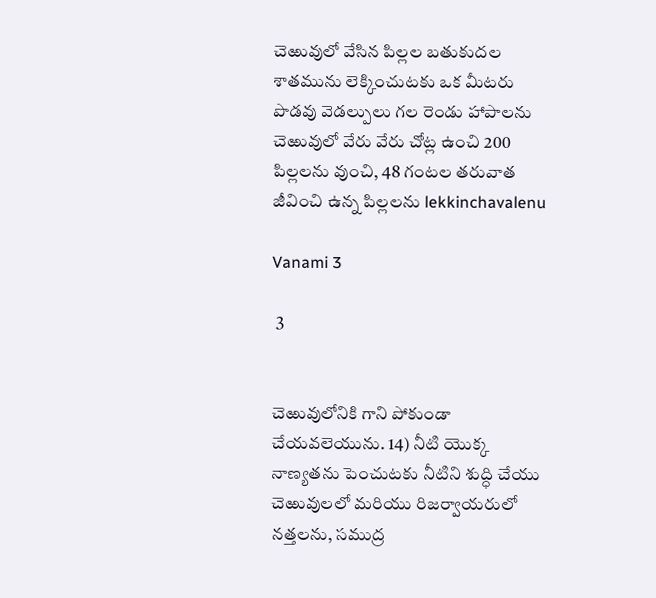చెఱువులో వేసిన పిల్లల బతుకుదల శాతమును లెక్కించుటకు ఒక మీటరు పొడవు వెడల్పులు గల రెండు హాపాలను చెఱువులో వేరు వేరు చోట్ల ఉంచి 200 పిల్లలను వుంచి, 48 గంటల తరువాత జీవించి ఉన్న పిల్లలను lekkinchavalenu

Vanami 3

 3


చెఱువులోనికి గాని పోకుండా చేయవలెయును. 14) నీటి యొక్క నాణ్యతను పెంచుటకు నీటిని శుద్ధి చేయు చెఱువులలో మరియు రిజర్వాయరులో నత్తలను, సముద్ర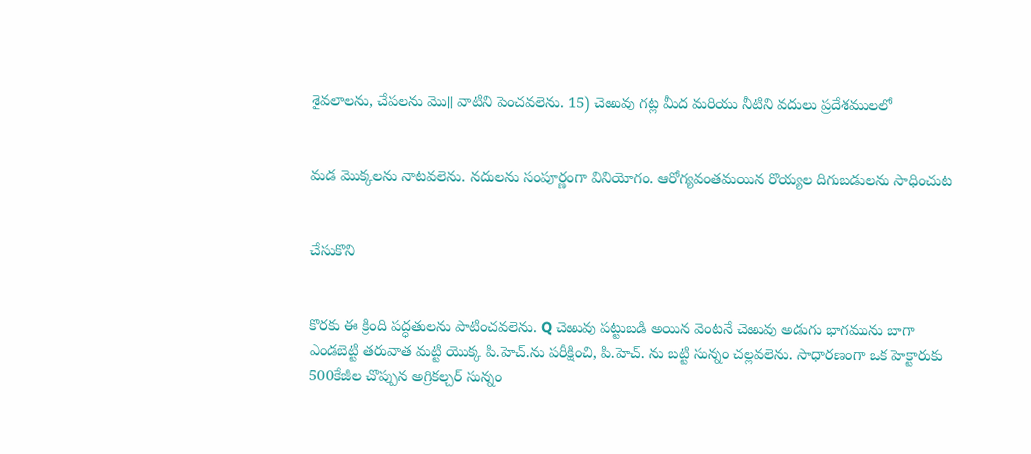శైవలాలను, చేపలను మొ॥ వాటిని పెంచవలెను. 15) చెఱువు గట్ల మీద మరియు నీటిని వదులు ప్రదేశములలో


మడ మొక్కలను నాటవలెను. నదులను సంపూర్ణంగా వినియోగం. ఆరోగ్యవంతమయిన రొయ్యల దిగుబడులను సాధించుట


చేసుకొని


కొరకు ఈ క్రింది పద్ధతులను పాటించవలెను. Q చెఱువు పట్టుబడి అయిన వెంటనే చెఱువు అడుగు భాగమును బాగా ఎండబెట్టి తరువాత మట్టి యొక్క పి.హెచ్.ను పరీక్షించి, పి.హెచ్. ను బట్టి సున్నం చల్లవలెను. సాధారణంగా ఒక హెక్టారుకు 500కేజీల చొప్పున అగ్రికల్చర్ సున్నం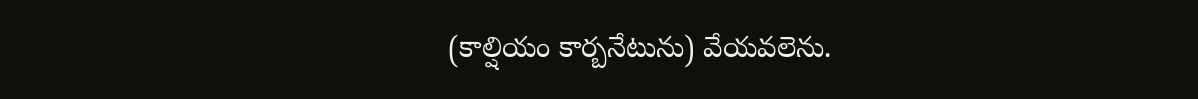(కాల్షియం కార్బనేటును) వేయవలెను.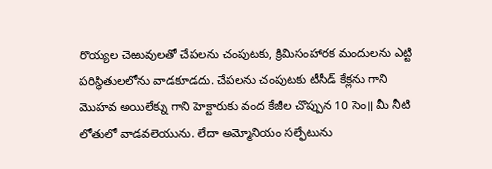రొయ్యల చెఱువులతో చేపలను చంపుటకు, క్రిమిసంహారక మందులను ఎట్టి పరిస్థితులలోను వాడకూడదు. చేపలను చంపుటకు టీసీడ్ కేక్లను గాని మొహవ అయిలేక్ను గాని హెక్టారుకు వంద కేజీల చొప్పున 10 సెం॥ మీ నీటి లోతులో వాడవలెయును. లేదా అమ్మోనియం సల్ఫేటును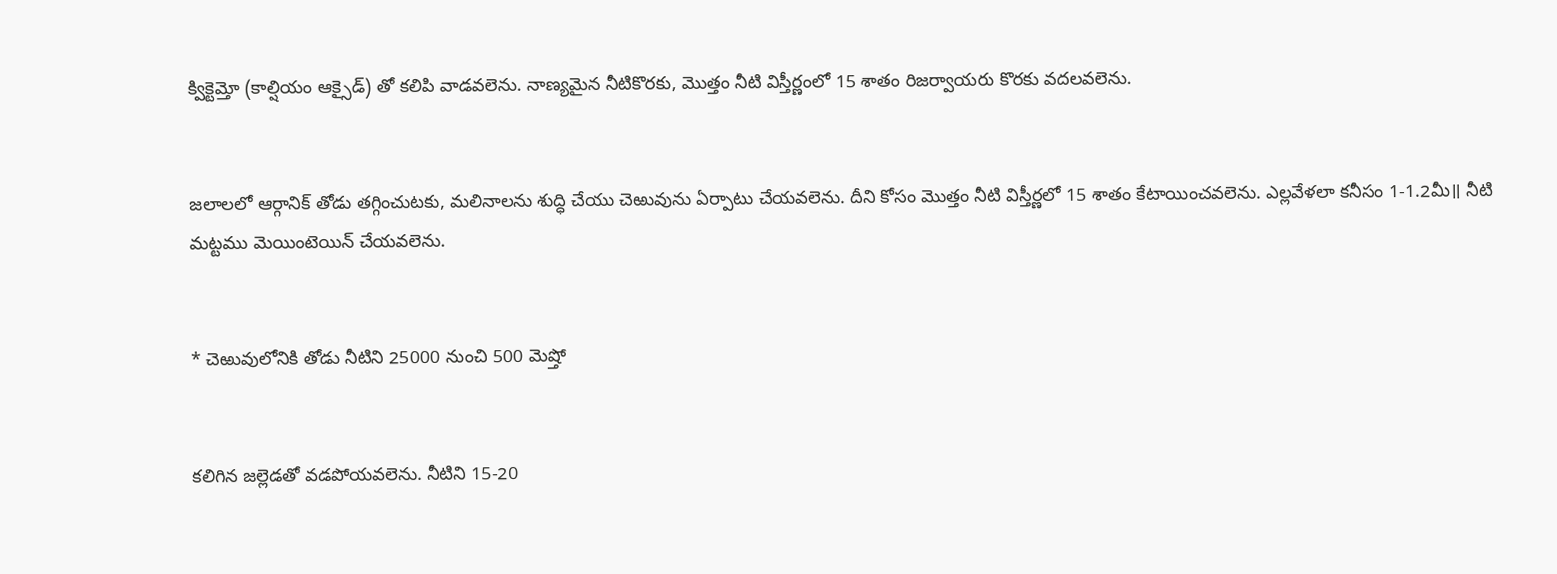క్విక్టెమ్తో (కాల్షియం ఆక్సైడ్) తో కలిపి వాడవలెను. నాణ్యమైన నీటికొరకు, మొత్తం నీటి విస్తీర్ణంలో 15 శాతం రిజర్వాయరు కొరకు వదలవలెను.


జలాలలో ఆర్గానిక్ తోడు తగ్గించుటకు, మలినాలను శుద్ధి చేయు చెఱువును ఏర్పాటు చేయవలెను. దీని కోసం మొత్తం నీటి విస్తీర్ణలో 15 శాతం కేటాయించవలెను. ఎల్లవేళలా కనీసం 1-1.2మీ॥ నీటి మట్టము మెయింటెయిన్ చేయవలెను.


* చెఱువులోనికి తోడు నీటిని 25000 నుంచి 500 మెష్తో


కలిగిన జల్లెడతో వడపోయవలెను. నీటిని 15-20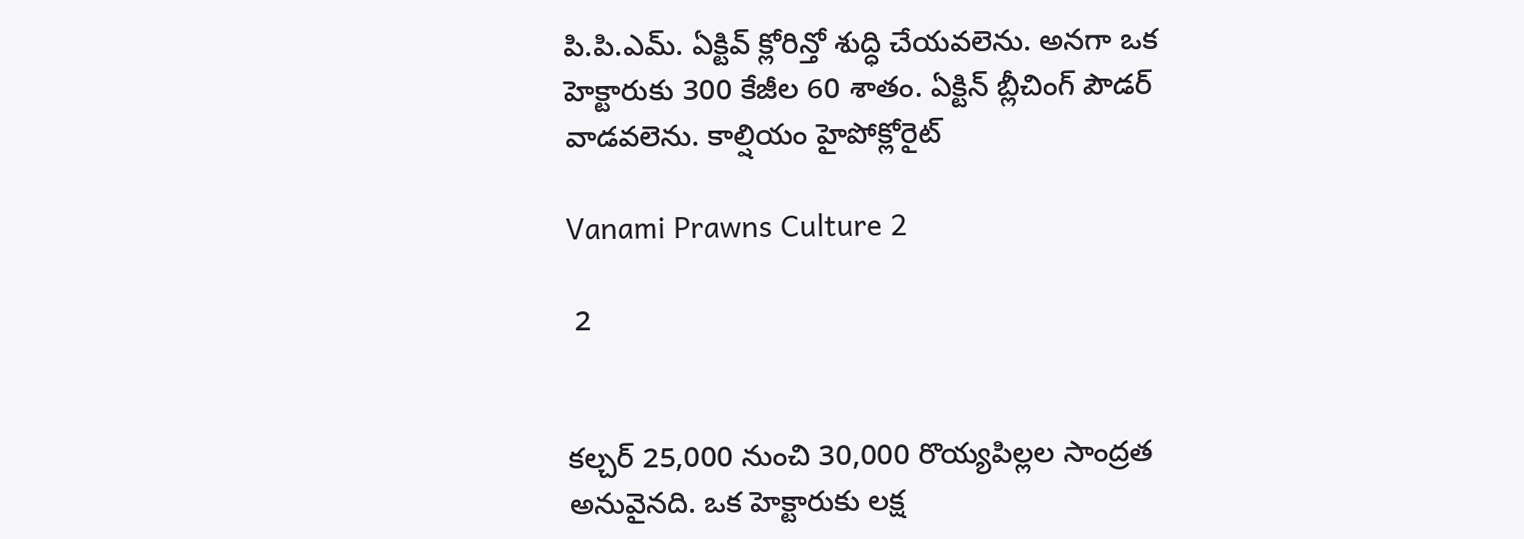పి.పి.ఎమ్. ఏక్టివ్ క్లోరిన్తో శుద్ధి చేయవలెను. అనగా ఒక హెక్టారుకు 300 కేజీల 60 శాతం. ఏక్టిన్ బ్లీచింగ్ పౌడర్ వాడవలెను. కాల్షియం హైపోక్లోరైట్

Vanami Prawns Culture 2

 2


కల్చర్ 25,000 నుంచి 30,000 రొయ్యపిల్లల సాంద్రత అనువైనది. ఒక హెక్టారుకు లక్ష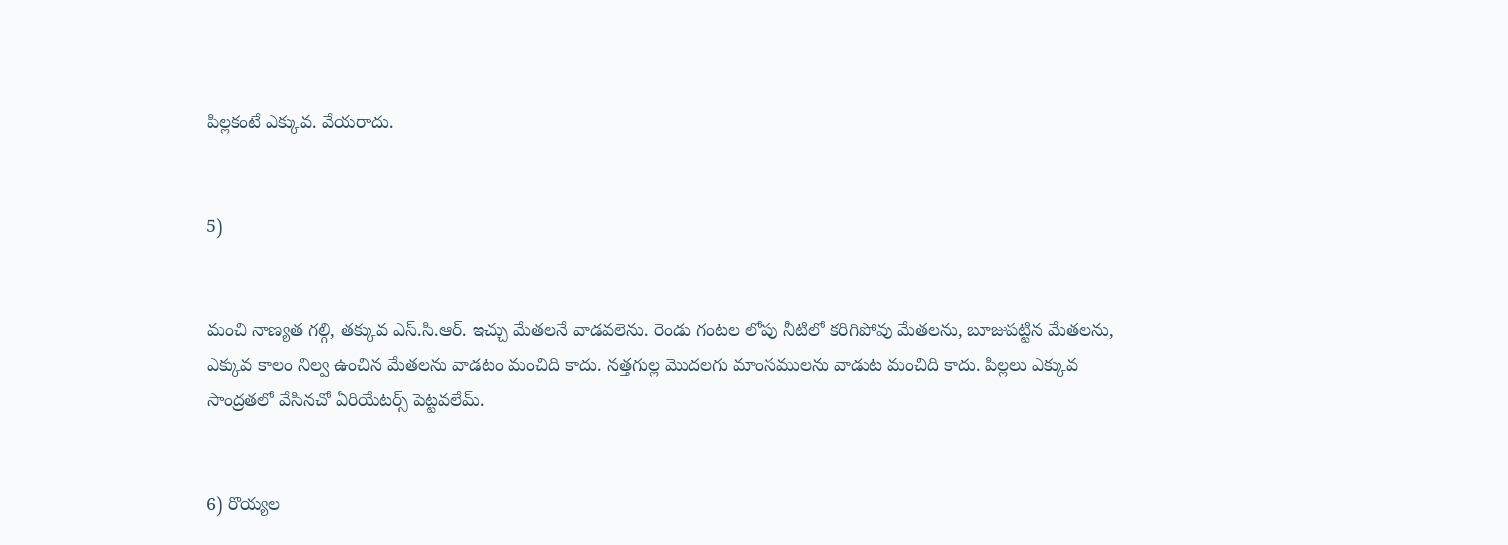పిల్లకంటే ఎక్కువ. వేయరాదు.


5)


మంచి నాణ్యత గల్గి, తక్కువ ఎస్.సి.ఆర్. ఇచ్చు మేతలనే వాడవలెను. రెండు గంటల లోపు నీటిలో కరిగిపోవు మేతలను, బూజుపట్టిన మేతలను, ఎక్కువ కాలం నిల్వ ఉంచిన మేతలను వాడటం మంచిది కాదు. నత్తగుల్ల మొదలగు మాంసములను వాడుట మంచిది కాదు. పిల్లలు ఎక్కువ సాంద్రతలో వేసినచో ఏరియేటర్స్ పెట్టవలేమ్.


6) రొయ్యల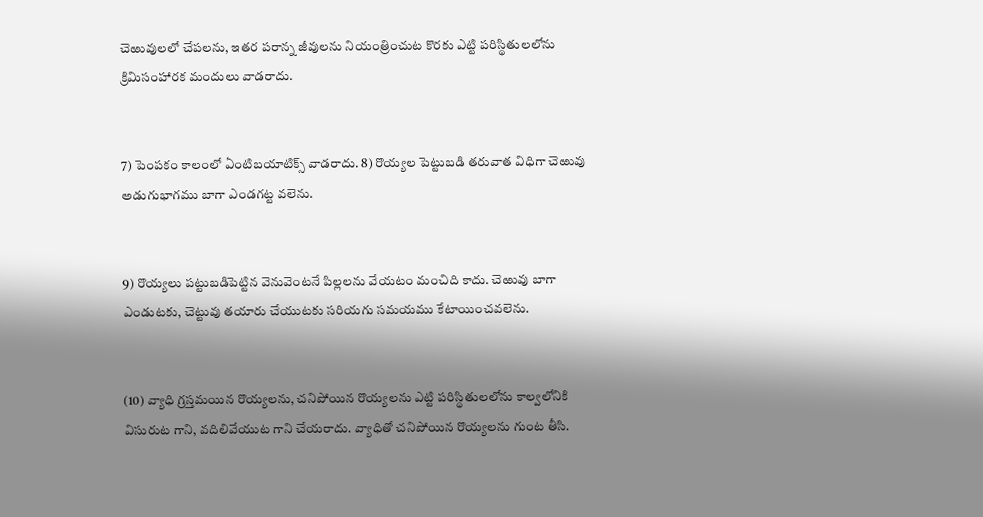చెఱువులలో చేపలను, ఇతర పరాన్న జీవులను నియంత్రించుట కొరకు ఎట్టి పరిస్థితులలోను క్రిమిసంహారక మందులు వాడరాదు.


7) పెంపకం కాలంలో ఏంటిబయాటిక్స్ వాడరాదు. 8) రొయ్యల పెట్టుబడి తరువాత విధిగా చెఱువు అడుగుభాగము బాగా ఎండగట్ట వలెను.


9) రొయ్యలు పట్టుబడిపెట్టిన వెనువెంటనే పిల్లలను వేయటం మంచిది కాదు. చెఱువు బాగా ఎండుటకు, చెట్టువు తయారు చేయుటకు సరియగు సమయము కేటాయించవలెను.


(10) వ్యాధి గ్రస్తమయిన రొయ్యలను, చనిపోయిన రొయ్యలను ఎట్టి పరిస్థితులలోను కాల్వలోనికి విసురుట గాని, వదిలివేయుట గాని చేయరాదు. వ్యాధితో చనిపోయిన రొయ్యలను గుంట తీసి.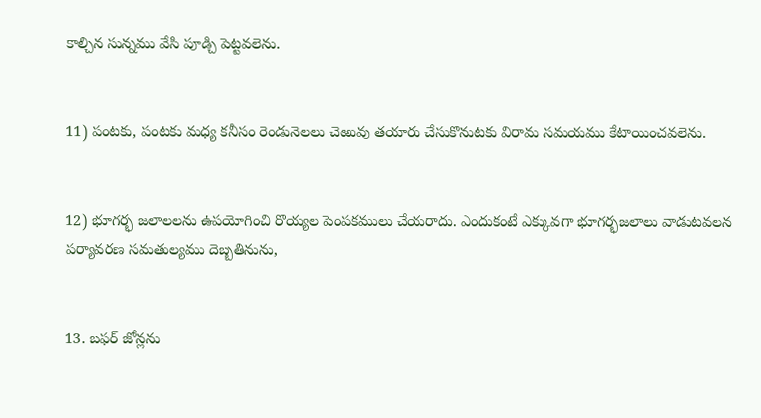కాల్చిన సున్నము వేసి పూడ్చి పెట్టవలెను.


11) పంటకు, పంటకు మధ్య కనీసం రెండునెలలు చెఱువు తయారు చేసుకొనుటకు విరామ సమయము కేటాయించవలెను.


12) భూగర్భ జలాలలను ఉపయోగించి రొయ్యల పెంపకములు చేయరాదు. ఎందుకంటే ఎక్కువగా భూగర్భజలాలు వాడుటవలన పర్యావరణ సమతుల్యము దెబ్బతినును,


13. బఫర్ జోన్లను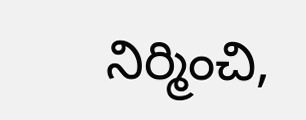నిర్మించి,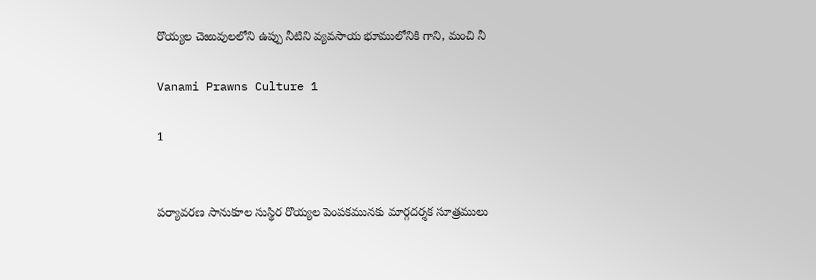రొయ్యల చెఱువులలోని ఉప్పు నీటిని వ్యవసాయ భూములోనికి గాని, మంచి నీ

Vanami Prawns Culture 1

1


పర్యావరణ సానుకూల సుస్థిర రొయ్యల పెంపకమునకు మార్గదర్శక సూత్రములు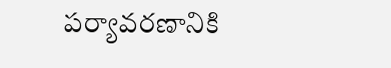పర్యావరణానికి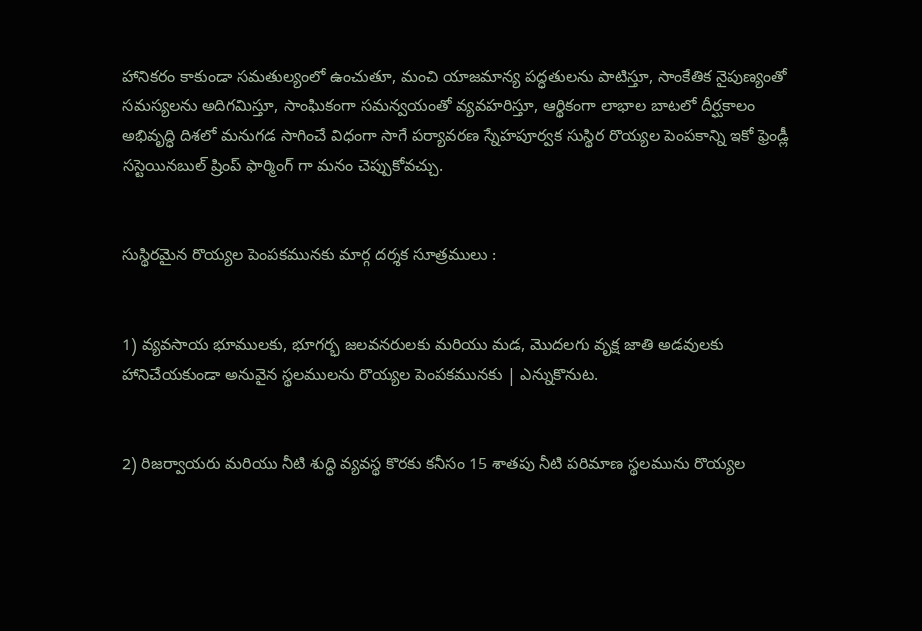హానికరం కాకుండా సమతుల్యంలో ఉంచుతూ, మంచి యాజమాన్య పద్ధతులను పాటిస్తూ, సాంకేతిక నైపుణ్యంతో సమస్యలను అదిగమిస్తూ, సాంఘికంగా సమన్వయంతో వ్యవహరిస్తూ, ఆర్థికంగా లాభాల బాటలో దీర్ఘకాలం అభివృద్ధి దిశలో మనుగడ సాగించే విధంగా సాగే పర్యావరణ స్నేహపూర్వక సుస్థిర రొయ్యల పెంపకాన్ని ఇకో ఫ్రెండ్లీ సస్టెయినబుల్ ష్రింప్ ఫార్మింగ్ గా మనం చెప్పుకోవచ్చు.


సుస్థిరమైన రొయ్యల పెంపకమునకు మార్గ దర్శక సూత్రములు :


1) వ్యవసాయ భూములకు, భూగర్భ జలవనరులకు మరియు మడ, మొదలగు వృక్ష జాతి అడవులకు హానిచేయకుండా అనువైన స్థలములను రొయ్యల పెంపకమునకు | ఎన్నుకొనుట.


2) రిజర్వాయరు మరియు నీటి శుద్ధి వ్యవస్థ కొరకు కనీసం 15 శాతపు నీటి పరిమాణ స్థలమును రొయ్యల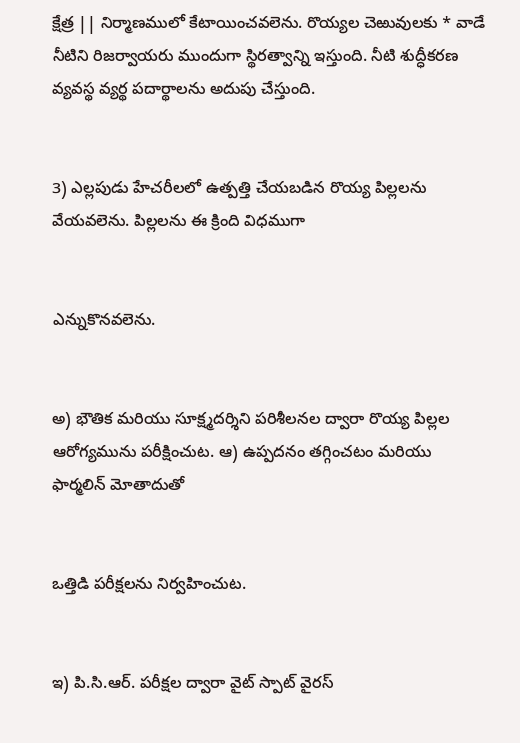క్షేత్ర || నిర్మాణములో కేటాయించవలెను. రొయ్యల చెఱువులకు * వాడే నీటిని రిజర్వాయరు ముందుగా స్థిరత్వాన్ని ఇస్తుంది. నీటి శుద్ధీకరణ వ్యవస్థ వ్యర్థ పదార్థాలను అదుపు చేస్తుంది.


3) ఎల్లపుడు హేచరీలలో ఉత్పత్తి చేయబడిన రొయ్య పిల్లలను వేయవలెను. పిల్లలను ఈ క్రింది విధముగా


ఎన్నుకొనవలెను.


అ) భౌతిక మరియు సూక్ష్మదర్శిని పరిశీలనల ద్వారా రొయ్య పిల్లల ఆరోగ్యమును పరీక్షించుట. ఆ) ఉప్పదనం తగ్గించటం మరియు ఫార్మలిన్ మోతాదుతో


ఒత్తిడి పరీక్షలను నిర్వహించుట.


ఇ) పి.సి.ఆర్. పరీక్షల ద్వారా వైట్ స్పాట్ వైరస్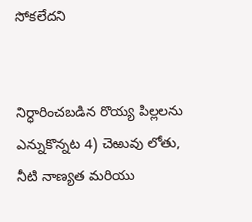సోకలేదని


నిర్ధారించబడిన రొయ్య పిల్లలను ఎన్నుకొన్నట 4) చెఱువు లోతు, నీటి నాణ్యత మరియు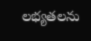లభ్యతలను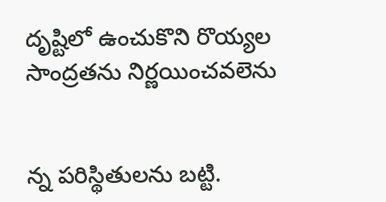దృష్టిలో ఉంచుకొని రొయ్యల సాంద్రతను నిర్ణయించవలెను


న్న పరిస్థితులను బట్టి.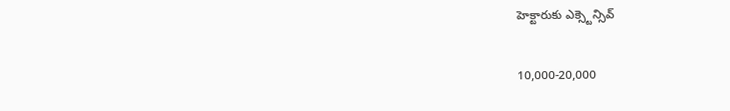హెక్టారుకు ఎక్స్టెన్సివ్


10,000-20,000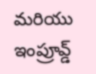మరియు ఇంప్రూవ్డ్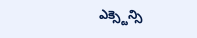ఎక్స్టెన్సి